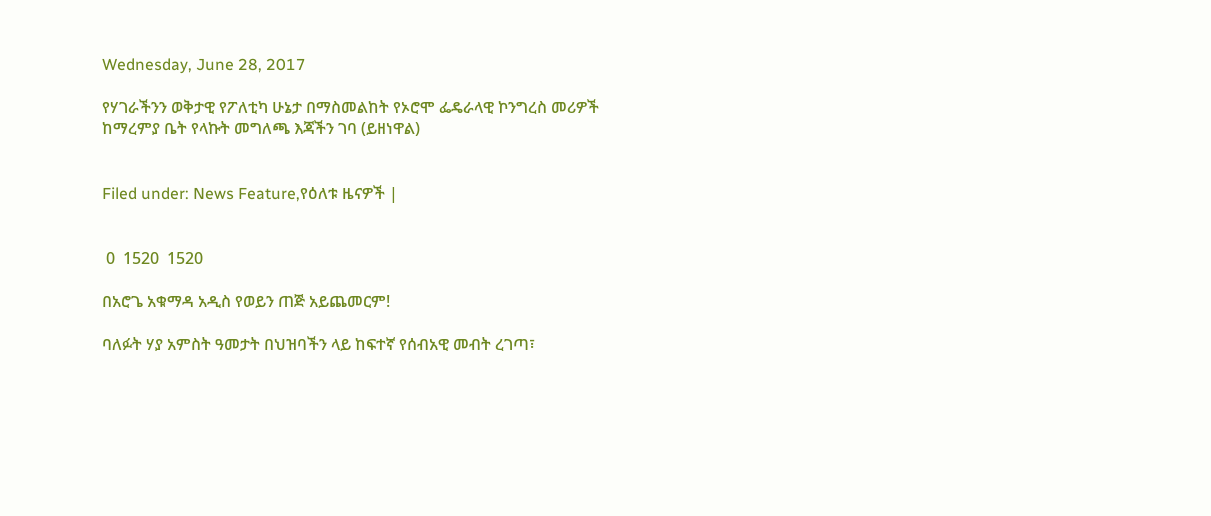Wednesday, June 28, 2017

የሃገራችንን ወቅታዊ የፖለቲካ ሁኔታ በማስመልከት የኦሮሞ ፌዴራላዊ ኮንግረስ መሪዎች ከማረምያ ቤት የላኩት መግለጫ እጃችን ገባ (ይዘነዋል)


Filed under: News Feature,የዕለቱ ዜናዎች |


 0  1520  1520

በአሮጌ አቁማዳ አዲስ የወይን ጠጅ አይጨመርም!

ባለፉት ሃያ አምስት ዓመታት በህዝባችን ላይ ከፍተኛ የሰብአዊ መብት ረገጣ፣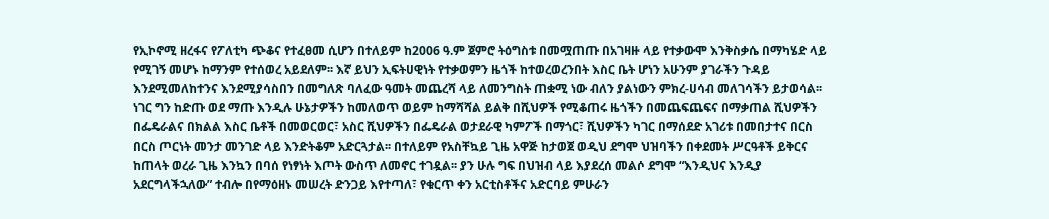የኢኮኖሚ ዘረፋና የፖለቲካ ጭቆና የተፈፀመ ሲሆን በተለይም ከ2006 ዓ.ም ጀምሮ ትዕግስቱ በመሟጠጡ በአገዛዙ ላይ የተቃውሞ እንቅስቃሴ በማካሄድ ላይ የሚገኝ መሆኑ ከማንም የተሰወረ አይደለም፡፡ እኛ ይህን ኢፍትሀዊነት የተቃወምን ዜጎች ከተወረወረንበት እስር ቤት ሆነን አሁንም ያገራችን ጉዳይ እንደሚመለከተንና እንደሚያሳስበን በመግለጽ ባለፈው ዓመት መጨረሻ ላይ ለመንግስት ጠቋሚ ነው ብለን ያልነውን ምክረ-ሀሳብ መለገሳችን ይታወሳል፡፡ ነገር ግን ከድጡ ወደ ማጡ እንዲሉ ሁኔታዎችን ከመለወጥ ወይም ከማሻሻል ይልቅ በሺህዎች የሚቆጠሩ ዜጎችን በመጨፍጨፍና በማቃጠል ሺህዎችን በፌዴራልና በክልል እስር ቤቶች በመወርወር፣ አስር ሺህዎችን በፌዴራል ወታደራዊ ካምፖች በማጎር፣ ሺህዎችን ካገር በማሰደድ አገሪቱ በመበታተና በርስ በርስ ጦርነት መንታ መንገድ ላይ እንድትቆም አድርጓታል፡፡ በተለይም የአስቸኳይ ጊዜ አዋጅ ከታወጀ ወዲህ ደግሞ ህዝባችን በቀደመት ሥርዓቶች ይቅርና ከጠላት ወረራ ጊዜ እንኳን በባሰ የነፃነት እጦት ውስጥ ለመኖር ተገዷል፡፡ ያን ሁሉ ግፍ በህዝብ ላይ እያደረሰ መልሶ ደግሞ “እንዲህና እንዲያ አደርግላችኋለው” ተብሎ በየማዕዘኑ መሠረት ድንጋይ እየተጣለ፣ የቁርጥ ቀን አርቲስቶችና አድርባይ ምሁራን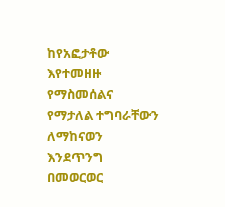ከየአፎታቶው እየተመዘዙ የማስመሰልና የማታለል ተግባራቸውን ለማከናወን እንደጥንግ በመወርወር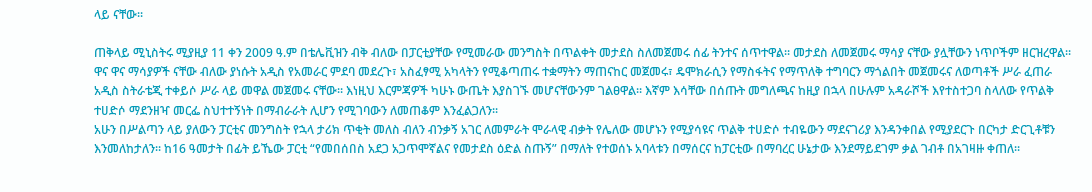ላይ ናቸው፡፡

ጠቅላይ ሚኒስትሩ ሚያዚያ 11 ቀን 2009 ዓ.ም በቴሌቪዝን ብቅ ብለው በፓርቲያቸው የሚመራው መንግስት በጥልቀት መታደስ ስለመጀመሩ ሰፊ ትንተና ሰጥተዋል፡፡ መታደስ ለመጀመሩ ማሳያ ናቸው ያሏቸውን ነጥቦችም ዘርዝረዋል፡፡ ዋና ዋና ማሳያዎች ናቸው ብለው ያነሱት አዲስ የአመራር ምደባ መደረጉ፣ አስፈፃሚ አካላትን የሚቆጣጠሩ ተቋማትን ማጠናከር መጀመሩ፣ ዴሞክራሲን የማስፋትና የማጥለቅ ተግባርን ማጎልበት መጀመሩና ለወጣቶች ሥራ ፈጠራ አዲስ ስትራቴጂ ተቀይሶ ሥራ ላይ መዋል መጀመሩ ናቸው፡፡ እነዚህ እርምጃዎች ካሁኑ ውጤት እያስገኙ መሆናቸውንም ገልፀዋል፡፡ እኛም እሳቸው በሰጡት መግለጫና ከዚያ በኋላ በሁሉም አዳራሾች እየተስተጋባ ስላለው የጥልቅ ተሀድሶ ማደንዘዣ መርፌ ስህተተኝነት በማብራራት ሊሆን የሚገባውን ለመጠቆም እንፈልጋለን፡፡
አሁን በሥልጣን ላይ ያለውን ፓርቲና መንግስት የኋላ ታሪክ ጥቂት መለስ ብለን ብንቃኝ አገር ለመምራት ሞራላዊ ብቃት የሌለው መሆኑን የሚያሳዩና ጥልቅ ተሀድሶ ተብዬውን ማደናገሪያ እንዳንቀበል የሚያደርጉ በርካታ ድርጊቶቹን እንመለከታለን፡፡ ከ16 ዓመታት በፊት ይኼው ፓርቲ “የመበሰበስ አደጋ አጋጥሞኛልና የመታደስ ዕድል ስጡኝ” በማለት የተወሰኑ አባላቱን በማሰርና ከፓርቲው በማባረር ሁኔታው እንደማይደገም ቃል ገብቶ በአገዛዙ ቀጠለ፡፡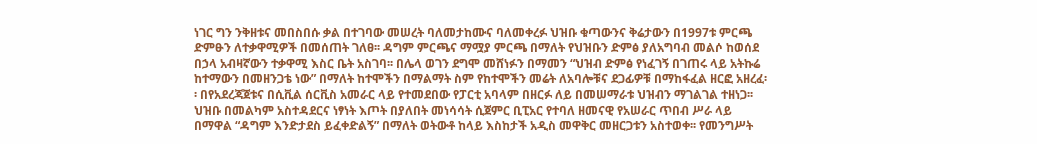ነገር ግን ንቅዘቱና መበስበሱ ቃል በተገባው መሠረት ባለመታከሙና ባለመቀረፉ ህዝቡ ቁጣውንና ቅሬታውን በ1997ቱ ምርጫ ድምፁን ለተቃዋሚዎች በመሰጠት ገለፀ፡፡ ዳግም ምርጫና ማሟያ ምርጫ በማለት የህዝቡን ድምፅ ያለአግባብ መልሶ ከወሰደ በኃላ አብዛኛውን ተቃዋሚ እስር ቤት አስገባ፡፡ በሌላ ወገን ደግሞ መሸነፉን በማመን “ህዝብ ድምፅ የነፈገኝ በገጠሩ ላይ አትኩሬ ከተማውን በመዘንጋቴ ነው” በማለት ከተሞችን በማልማት ስም የከተሞችን መሬት ለአባሎቹና ደጋፊዎቹ በማከፋፈል ዘርፎ አዘረፈ፡፡ በየአደረጃጀቱና በሲቪል ሰርቪስ አመራር ላይ የተመደበው የፓርቲ አባላም በዘርፉ ለይ በመሠማራቱ ህዝብን ማገልገል ተዘነጋ፡፡ ህዝቡ በመልካም አስተዳደርና ነፃነት እጦት በያለበት መነሳሳት ሲጀምር ቢፒአር የተባለ ዘመናዊ የአሠራር ጥበብ ሥራ ላይ በማዋል “ዳግም እንድታደስ ይፈቀድልኝ” በማለት ወትውቶ ከላይ እስከታች አዲስ መዋቅር መዘርጋቱን አስተወቀ፡፡ የመንግሥት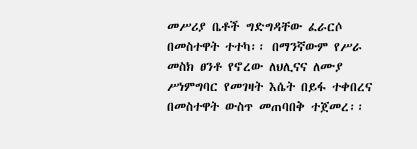መሥሪያ ቤቶች ግድግዳቸው ፈራርሶ በመስተዋት ተተካ፡፡ በማንኛውም የሥራ መስክ ፀንቶ የኖረው ለህሊናና ለሙያ ሥነምግባር የመገዛት እሴት በይፋ ተቀበረና በመስተዋት ውስጥ መጠባበቅ ተጀመረ፡፡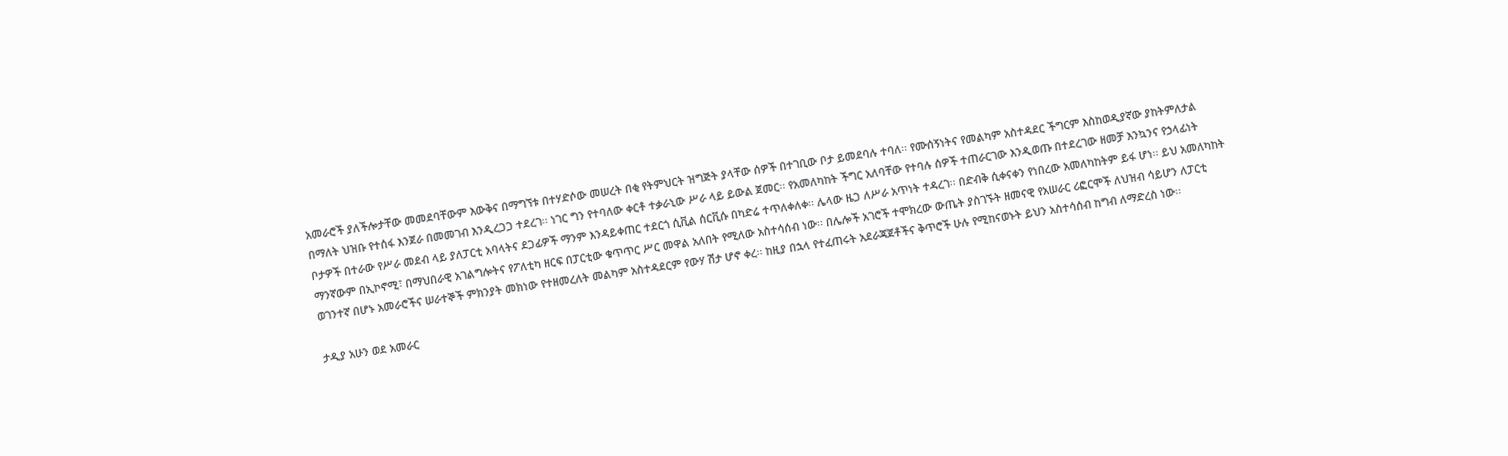አመራሮች ያለችሎታቸው መመደባቸውም እውቅና በማግኘቱ በተሃድሶው መሠረት በቂ የትምህርት ዝግጅት ያላቸው ሰዎች በተገቢው ቦታ ይመደባሉ ተባለ፡፡ የሙሰኝነትና የመልካም አስተዳደር ችግርም እስከወዲያኛው ያከትምለታል በማለት ህዝቡ የተሰፋ እንጀራ በመመገብ እንዲረጋጋ ተደረገ፡፡ ነገር ግን የተባለው ቀርቶ ተቃራኒው ሥራ ላይ ይውል ጀመር፡፡ የአመለካከት ችግር አለባቸው የተባሉ ሰዎች ተጠራርገው እንዲወጡ በተደረገው ዘመቻ እንኳንና የኃላፊነት ቦታዎች በተራው የሥራ መደብ ላይ ያለፓርቲ አባላትና ደጋፊዎች ማንም እንዳይቀጠር ተደርጎ ሲቪል ሰርቪሱ በካድሬ ተጥለቀለቀ፡፡ ሌላው ዜጋ ለሥራ አጥነት ተዳረገ፡፡ በድብቅ ሲቀናቀን የነበረው አመለካከትም ይፋ ሆነ፡፡ ይህ አመለካከት ማንኛውም በኢኮኖሚ፣ በማህበራዊ አገልግሎትና የፖለቲካ ዘርፍ በፓርቲው ቁጥጥር ሥር መዋል አለበት የሚለው አስተሳሰብ ነው፡፡ በሌሎች አገሮች ተሞክረው ውጤት ያስገኙት ዘመናዊ የአሠራር ሪፎርሞች ለህዝብ ሳይሆን ለፓርቲ ወገንተኛ በሆኑ አመራሮችና ሠራተኞች ምክንያት መክነው የተዘመረለት መልካም አስተዳደርም የውሃ ሽታ ሆኖ ቀረ፡፡ ከዚያ በኋላ የተፈጠሩት አደራጃጀቶችና ቅጥሮች ሁሉ የሚከናወኑት ይህን አስተሳሰብ ከግብ ለማድረስ ነው፡፡

ታዲያ አሁን ወደ አመራር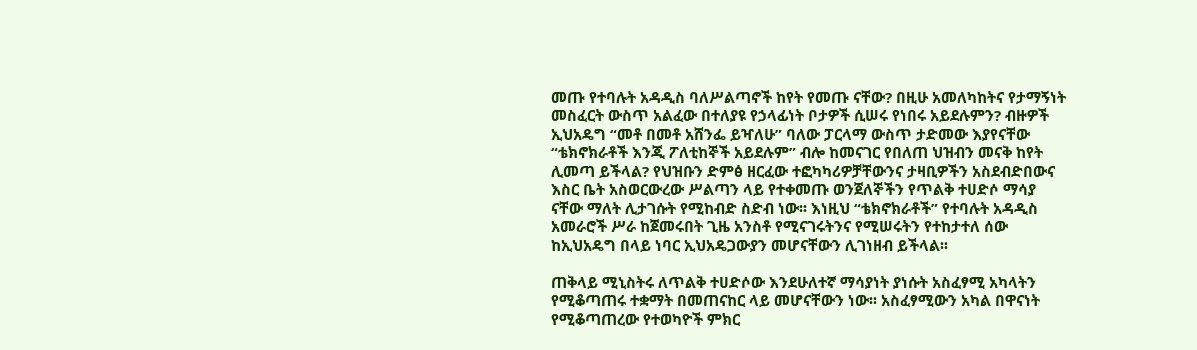መጡ የተባሉት አዳዲስ ባለሥልጣኖች ከየት የመጡ ናቸው? በዚሁ አመለካከትና የታማኝነት መስፈርት ውስጥ አልፈው በተለያዩ የኃላፊነት ቦታዎች ሲሠሩ የነበሩ አይደሉምን? ብዙዎች ኢህአዴግ “መቶ በመቶ አሸንፌ ይዣለሁ” ባለው ፓርላማ ውስጥ ታድመው እያየናቸው “ቴክኖክራቶች እንጂ ፖለቲከኞች አይደሉም” ብሎ ከመናገር የበለጠ ህዝብን መናቅ ከየት ሊመጣ ይችላል? የህዝቡን ድምፅ ዘርፈው ተፎካካሪዎቻቸውንና ታዛቢዎችን አስደብድበውና እስር ቤት አስወርውረው ሥልጣን ላይ የተቀመጡ ወንጀለኞችን የጥልቅ ተሀድሶ ማሳያ ናቸው ማለት ሊታገሱት የሚከብድ ስድብ ነው፡፡ እነዚህ “ቴክኖክራቶች” የተባሉት አዳዲስ አመራሮች ሥራ ከጀመሩበት ጊዜ አንስቶ የሚናገሩትንና የሚሠሩትን የተከታተለ ሰው ከኢህአዴግ በላይ ነባር ኢህአዴጋውያን መሆናቸውን ሊገነዘብ ይችላል፡፡

ጠቅላይ ሚኒስትሩ ለጥልቅ ተሀድሶው እንደሁለተኛ ማሳያነት ያነሱት አስፈፃሚ አካላትን የሚቆጣጠሩ ተቋማት በመጠናከር ላይ መሆናቸውን ነው፡፡ አስፈፃሚውን አካል በዋናነት የሚቆጣጠረው የተወካዮች ምክር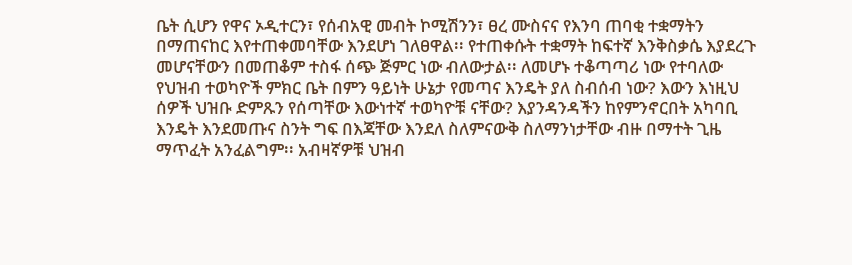ቤት ሲሆን የዋና ኦዲተርን፣ የሰብአዊ መብት ኮሚሽንን፣ ፀረ ሙስናና የእንባ ጠባቂ ተቋማትን በማጠናከር እየተጠቀመባቸው እንደሆነ ገለፀዋል፡፡ የተጠቀሱት ተቋማት ከፍተኛ እንቅስቃሴ እያደረጉ መሆናቸውን በመጠቆም ተስፋ ሰጭ ጅምር ነው ብለውታል፡፡ ለመሆኑ ተቆጣጣሪ ነው የተባለው የህዝብ ተወካዮች ምክር ቤት በምን ዓይነት ሁኔታ የመጣና እንዴት ያለ ስብሰብ ነው? እውን እነዚህ ሰዎች ህዝቡ ድምጹን የሰጣቸው እውነተኛ ተወካዮቹ ናቸው? እያንዳንዳችን ከየምንኖርበት አካባቢ እንዴት እንደመጡና ስንት ግፍ በእጃቸው እንደለ ስለምናውቅ ስለማንነታቸው ብዙ በማተት ጊዜ ማጥፈት አንፈልግም፡፡ አብዛኛዎቹ ህዝብ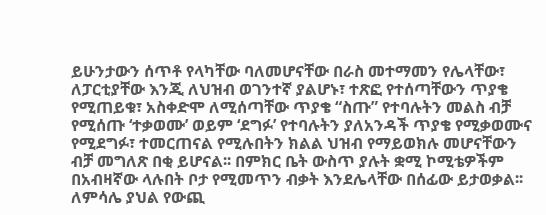ይሁንታውን ሰጥቶ የላካቸው ባለመሆናቸው በራስ መተማመን የሌላቸው፣ ለፓርቲያቸው እንጂ ለህዝብ ወገንተኛ ያልሆኑ፣ ተጽፎ የተሰጣቸውን ጥያቄ የሚጠይቁ፣ አስቀድሞ ለሚሰጣቸው ጥያቄ “ስጡ” የተባሉትን መልስ ብቻ የሚሰጡ ‘ተቃወሙ’ ወይም ‘ደግፉ’ የተባሉትን ያለአንዳች ጥያቄ የሚቃወሙና የሚደግፉ፣ ተመርጠናል የሚሉበትን ክልል ህዝብ የማይወክሉ መሆናቸውን ብቻ መግለጽ በቂ ይሆናል፡፡ በምክር ቤት ውስጥ ያሉት ቋሚ ኮሚቴዎችም በአብዛኛው ላሉበት ቦታ የሚመጥን ብቃት እንደሌላቸው በሰፊው ይታወቃል፡፡ ለምሳሌ ያህል የውጪ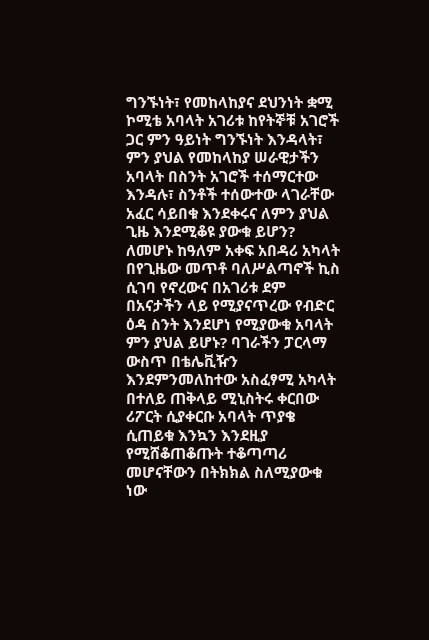ግንኙነት፣ የመከላከያና ደህንነት ቋሚ ኮሚቴ አባላት አገሪቱ ከየትኞቹ አገሮች ጋር ምን ዓይነት ግንኙነት እንዳላት፣ ምን ያህል የመከላከያ ሠራዊታችን አባላት በስንት አገሮች ተሰማርተው እንዳሉ፣ ስንቶች ተሰውተው ላገራቸው አፈር ሳይበቁ እንደቀሩና ለምን ያህል ጊዜ እንደሚቆዩ ያውቁ ይሆን? ለመሆኑ ከዓለም አቀፍ አበዳሪ አካላት በየጊዜው መጥቶ ባለሥልጣኖች ኪስ ሲገባ የኖረውና በአገሪቱ ደም በአናታችን ላይ የሚያናጥረው የብድር ዕዳ ስንት እንደሆነ የሚያውቁ አባላት ምን ያህል ይሆኑ? ባገራችን ፓርላማ ውስጥ በቴሌቪዥን እንደምንመለከተው አስፈፃሚ አካላት በተለይ ጠቅላይ ሚኒስትሩ ቀርበው ሪፖርት ሲያቀርቡ አባላት ጥያቄ ሲጠይቁ እንኳን እንደዚያ የሚሸቆጠቆጡት ተቆጣጣሪ መሆናቸውን በትክክል ስለሚያውቁ ነው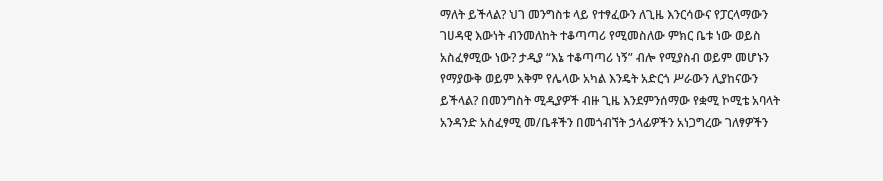ማለት ይችላል? ህገ መንግስቱ ላይ የተፃፈውን ለጊዜ እንርሳውና የፓርላማውን ገሀዳዊ እውነት ብንመለከት ተቆጣጣሪ የሚመስለው ምክር ቤቱ ነው ወይስ አስፈፃሚው ነው? ታዲያ “እኔ ተቆጣጣሪ ነኝ” ብሎ የሚያስብ ወይም መሆኑን የማያውቅ ወይም አቅም የሌላው አካል እንዴት አድርጎ ሥራውን ሊያከናውን ይችላል? በመንግስት ሚዲያዎች ብዙ ጊዜ እንደምንሰማው የቋሚ ኮሚቴ አባላት አንዳንድ አስፈፃሚ መ/ቤቶችን በመጎብኘት ኃላፊዎችን አነጋግረው ገለፃዎችን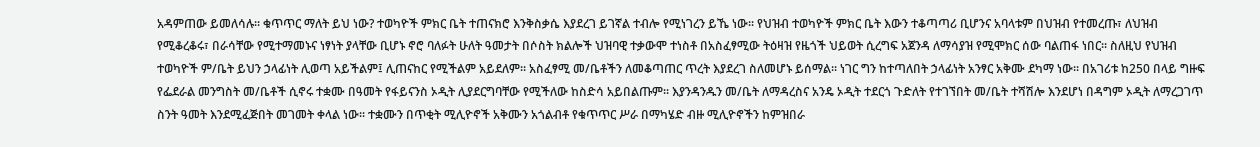አዳምጠው ይመለሳሉ፡፡ ቁጥጥር ማለት ይህ ነው? ተወካዮች ምክር ቤት ተጠናክሮ እንቅስቃሴ እያደረገ ይገኛል ተብሎ የሚነገረን ይኼ ነው፡፡ የህዝብ ተወካዮች ምክር ቤት እውን ተቆጣጣሪ ቢሆንና አባላቱም በህዝብ የተመረጡ፣ ለህዝብ የሚቆረቆሩ፣ በራሳቸው የሚተማመኑና ነፃነት ያላቸው ቢሆኑ ኖሮ ባለፉት ሁለት ዓመታት በሶስት ክልሎች ህዝባዊ ተቃውሞ ተነስቶ በአስፈፃሚው ትዕዛዝ የዜጎች ህይወት ሲረግፍ አጀንዳ ለማሳያዝ የሚሞክር ሰው ባልጠፋ ነበር፡፡ ስለዚህ የህዝብ ተወካዮች ም/ቤት ይህን ኃላፊነት ሊወጣ አይችልም፤ ሊጠናከር የሚችልም አይደለም፡፡ አስፈፃሚ መ/ቤቶችን ለመቆጣጠር ጥረት እያደረገ ስለመሆኑ ይሰማል፡፡ ነገር ግን ከተጣለበት ኃላፊነት አንፃር አቅሙ ደካማ ነው፡፡ በአገሪቱ ከ250 በላይ ግዙፍ የፌደራል መንግስት መ/ቤቶች ሲኖሩ ተቋሙ በዓመት የፋይናንስ ኦዲት ሊያደርግባቸው የሚችለው ከስድሳ አይበልጡም፡፡ እያንዳንዱን መ/ቤት ለማዳረስና አንዴ ኦዲት ተደርጎ ጉድለት የተገኘበት መ/ቤት ተሻሽሎ እንደሆነ በዳግም ኦዲት ለማረጋገጥ ስንት ዓመት እንደሚፈጅበት መገመት ቀላል ነው፡፡ ተቋሙን በጥቂት ሚሊዮኖች አቅሙን አጎልብቶ የቁጥጥር ሥራ በማካሄድ ብዙ ሚሊዮኖችን ከምዝበራ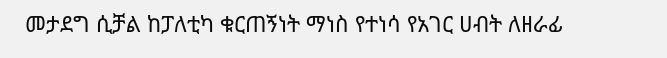መታደግ ሲቻል ከፓለቲካ ቁርጠኝነት ማነስ የተነሳ የአገር ሀብት ለዘራፊ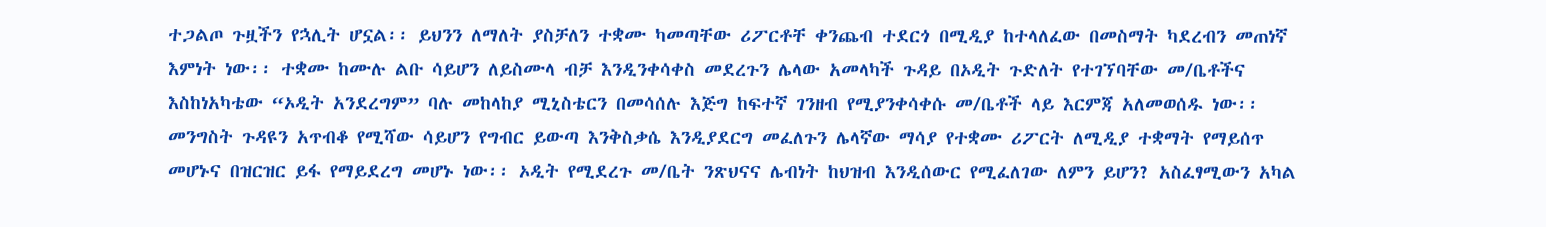ተጋልጦ ጉዟችን የኋሊት ሆኗል፡፡ ይህንን ለማለት ያስቻለን ተቋሙ ካመጣቸው ሪፖርቶቸ ቀንጨብ ተደርጎ በሚዲያ ከተላለፈው በመስማት ካደረብን መጠነኛ እምነት ነው፡፡ ተቋሙ ከሙሉ ልቡ ሳይሆን ለይስሙላ ብቻ እንዲንቀሳቀስ መደረጉን ሌላው አመላካች ጉዳይ በኦዲት ጉድለት የተገኘባቸው መ/ቤቶችና እስከነአካቴው “ኦዲት አንደረግም” ባሉ መከላከያ ሚኒስቴርን በመሳሰሉ እጅግ ከፍተኛ ገንዘብ የሚያንቀሳቀሱ መ/ቤቶች ላይ እርምጃ አለመወሰዱ ነው፡፡ መንግስት ጉዳዩን አጥብቆ የሚሻው ሳይሆን የግብር ይውጣ እንቅስቃሴ እንዲያደርግ መፈለጉን ሌላኛው ማሳያ የተቋሙ ሪፖርት ለሚዲያ ተቋማት የማይሰጥ መሆኑና በዝርዝር ይፋ የማይደረግ መሆኑ ነው፡፡ ኦዲት የሚደረጉ መ/ቤት ንጽህናና ሌብነት ከህዝብ እንዲሰውር የሚፈለገው ለምን ይሆን? አስፈፃሚውን አካል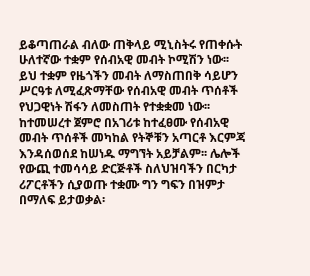ይቆጣጠራል ብለው ጠቅላይ ሚኒስትሩ የጠቀሱት ሁለተኛው ተቋም የሰብአዊ መብት ኮሚሽን ነው፡፡ ይህ ተቋም የዜጎችን መብት ለማስጠበቅ ሳይሆን ሥርዓቱ ለሚፈጽማቸው የሰብአዊ መብት ጥሰቶች የህጋዊነት ሽፋን ለመስጠት የተቋቋመ ነው፡፡ ከተመሠረተ ጀምሮ በአገሪቱ ከተፈፀሙ የሰብአዊ መብት ጥሰቶች መካከል የትኞቹን አጣርቶ እርምጃ እንዳሰወሰደ ከሠነዱ ማግኘት አይቻልም፡፡ ሌሎች የውጪ ተመሳሳይ ድርጅቶች ስለህዝባችን በርካታ ሪፖርቶችን ሲያወጡ ተቋሙ ግን ግፍን በዝምታ በማለፍ ይታወቃል፡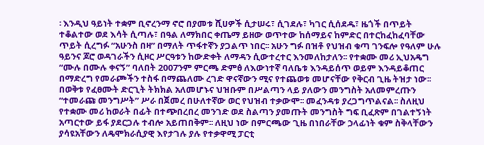፡ እንዲህ ዓይነት ተቋም ቢኖረንማ ኖሮ በያመቱ ሺሀዎች ሲታሠሩ፣ ሲገደሉ፣ ካገር ሲሰደዱ፣ ዜጎች በጥይት ተቆልተው ወደ እሳት ሲጣሉ፣ በዓል ለማክበር ቀጤማ ይዘው ወጥተው ከሰማይና ከምድር በተርከፈከፈባቸው ጥይት ሲረግፉ “አሁንስ በዛ” በማለት ጥፋተኛን ያጋልጥ ነበር፡፡ አሁን ግፉ በዝቶ የህዝብ ቁጣ ገንፍሎ የዓለም ሁሉ ዓይንና ጆሮ ወዳገራችን ሲዞር ሥርዓቱን ከውድቀት ለማዳን ሲውተረተር እንመለከታለን፡፡ የተቋሙ መሪ ኢህአዴግ “ሙሉ በሙሉ ቀናኝ” ባለበት 2007ንም ምርጫ ድምፅ ለእውነተኛ ባለቤቱ እንዳይሰጥ ወይም እንዳይቆጠር በማድረግ የመራጮችን ተስፋ በማጨለሙ ረገድ ዋናኛውን ሚና የተጨወቱ መሆናቸው የቅርብ ጊዜ ትዝታ ነው፡፡ በወቅቱ የፈፀሙት ድርጊት ትክክል አለመሆኑና ህዝቡም በሥልጣን ላይ ያለውን መንግስት አለመምረጡን “ተመራጩ መንግሥት” ሥራ በጀመረ በሁለተኛው ወር የህዝብ ተቃውሞ፡፡ መፈንዳቱ ያረጋግጥልናል፡፡ ስለዚህ የተቋሙ መሪ ከወራት በፊት በተጭበረበረ መንገድ ወደ ስልጣን ያመጡት መንግስት ግፍ ቢፈጽም በገልተኝነት አጣርተው ይፋ ያደርጋሉ ተብሎ አይጠበቅም፡፡ ለዚህ ነው በምርጫው ጊዜ በነበራቸው ኃላፊነት ቁም ስቅላቸውን ያሳዩአቸውን ለዴሞክራሲያዊ እየታገሉ ያሉ የተቃዋሚ ፓርቲ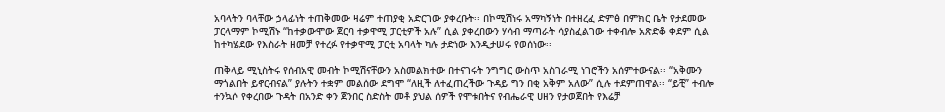አባላትን ባላቸው ኃላፊነት ተጠቅመው ዛሬም ተጠያቂ አድርገው ያቀረቡት፡፡ በኮሚሽነሩ አማካኝነት በተዘረፈ ድምፅ በምክር ቤት የታደመው ፓርላማም ኮሚሽኑ “ከተቃውሞው ጀርባ ተቃዋሚ ፓርቲዎች አሉ” ሲል ያቀረበውን ሃሳብ ማጣራት ሳያስፈልገው ተቀብሎ አጽድቆ ቀደም ሲል ከተካሄደው የእስራት ዘመቻ የተረፉ የተቃዋሚ ፓርቲ አባላት ካሉ ታድነው እንዲታሠሩ የወሰነው፡፡

ጠቅላይ ሚኒስትሩ የሰብአዊ መብት ኮሚሽናቸውን አስመልክተው በተናገሩት ንግግር ውስጥ አስገራሚ ነገሮችን አሰምተውናል፡፡ “አቅሙን ማጎልበት ይኖርብናል” ያሉትን ተቋም መልሰው ደግሞ “ለዚች ለተፈጠረችው ጉዳይ ግን በቂ አቅም አለው” ሲሉ ተደምጠዋል፡፡ “ይቺ” ተብሎ ተንኳሶ የቀረበው ጉዳት በአንድ ቀን ጀንበር ስድስት መቶ ያህል ሰዎች የሞቱበትና የብሔራዊ ሀዘን የታወጀበት የእሬቻ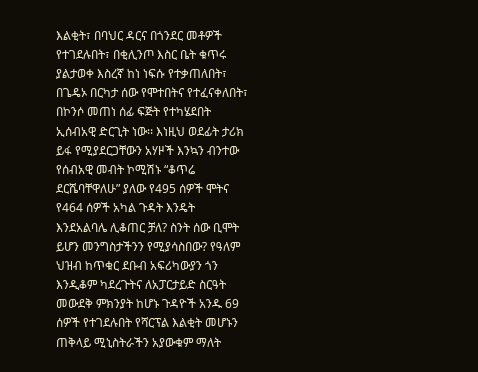እልቂት፣ በባህር ዳርና በጎንደር መቶዎች የተገደሉበት፣ በቂሊንጦ እስር ቤት ቁጥሩ ያልታወቀ እስረኛ ከነ ነፍሱ የተቃጠለበት፣ በጌዴኦ በርካታ ሰው የሞተበትና የተፈናቀለበት፣ በኮንሶ መጠነ ሰፊ ፍጅት የተካሄደበት ኢሰብአዊ ድርጊት ነው፡፡ እነዚህ ወደፊት ታሪክ ይፋ የሚያደርጋቸውን አሃዞች እንኳን ብንተው የሰብአዊ መብት ኮሚሽኑ “ቆጥሬ ደርሼባቸዋለሁ” ያለው የ495 ሰዎች ሞትና የ464 ሰዎች አካል ጉዳት እንዴት እንደአልባሌ ሊቆጠር ቻለ? ስንት ሰው ቢሞት ይሆን መንግስታችንን የሚያሳስበው? የዓለም ህዝብ ከጥቁር ደቡብ አፍሪካውያን ጎን እንዲቆም ካደረጉትና ለአፓርታይድ ስርዓት መውደቅ ምክንያት ከሆኑ ጉዳዮች አንዱ 69 ሰዎች የተገደሉበት የሻርፕል እልቂት መሆኑን ጠቅላይ ሚኒስትራችን አያውቁም ማለት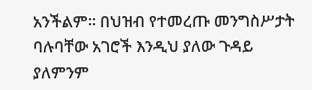አንችልም፡፡ በህዝብ የተመረጡ መንግስሥታት ባሉባቸው አገሮች እንዲህ ያለው ጉዳይ ያለምንም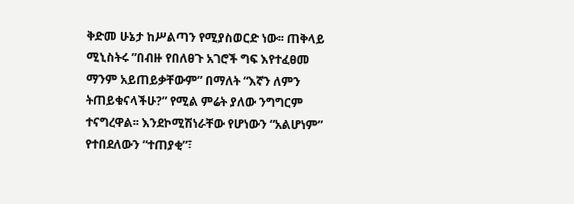ቅድመ ሁኔታ ከሥልጣን የሚያስወርድ ነው፡፡ ጠቅላይ ሚኒስትሩ ”በብዙ የበለፀጉ አገሮች ግፍ እየተፈፀመ ማንም አይጠይቃቸውም” በማለት “እኛን ለምን ትጠይቁናላችሁ?” የሚል ምሬት ያለው ንግግርም ተናግረዋል፡፡ እንደኮሚሽነራቸው የሆነውን “አልሆነም” የተበደለውን “ተጠያቂ”፣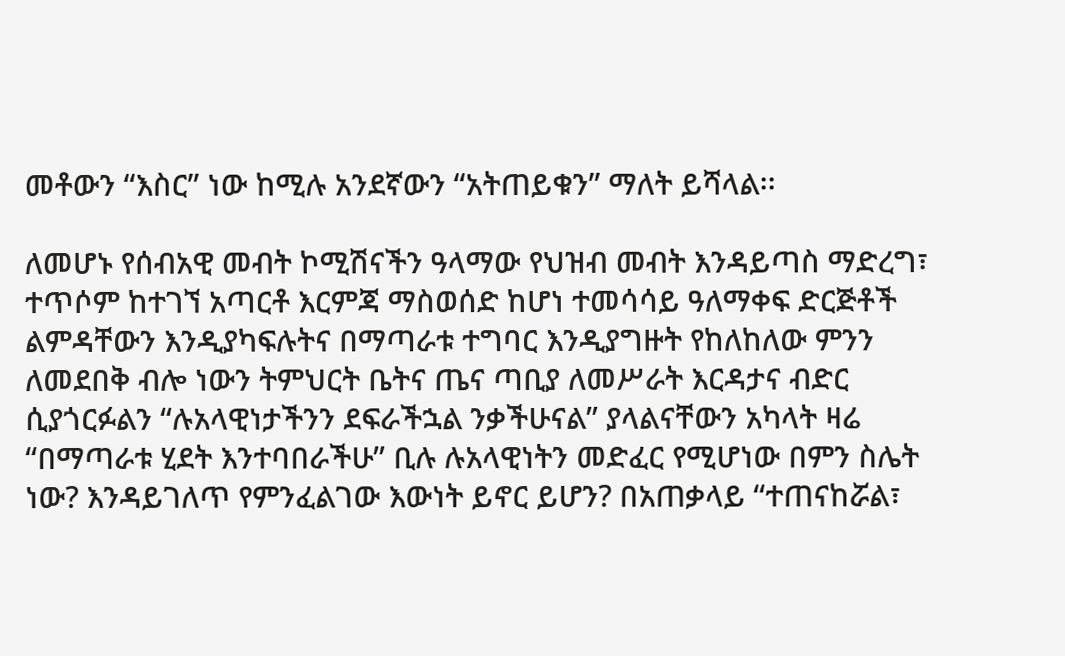መቶውን “እስር” ነው ከሚሉ አንደኛውን “አትጠይቁን” ማለት ይሻላል፡፡

ለመሆኑ የሰብአዊ መብት ኮሚሽናችን ዓላማው የህዝብ መብት እንዳይጣስ ማድረግ፣ ተጥሶም ከተገኘ አጣርቶ እርምጃ ማስወሰድ ከሆነ ተመሳሳይ ዓለማቀፍ ድርጅቶች ልምዳቸውን እንዲያካፍሉትና በማጣራቱ ተግባር እንዲያግዙት የከለከለው ምንን ለመደበቅ ብሎ ነውን ትምህርት ቤትና ጤና ጣቢያ ለመሥራት እርዳታና ብድር ሲያጎርፉልን “ሉአላዊነታችንን ደፍራችኋል ንቃችሁናል” ያላልናቸውን አካላት ዛሬ “በማጣራቱ ሂደት እንተባበራችሁ” ቢሉ ሉአላዊነትን መድፈር የሚሆነው በምን ስሌት ነው? እንዳይገለጥ የምንፈልገው እውነት ይኖር ይሆን? በአጠቃላይ “ተጠናከሯል፣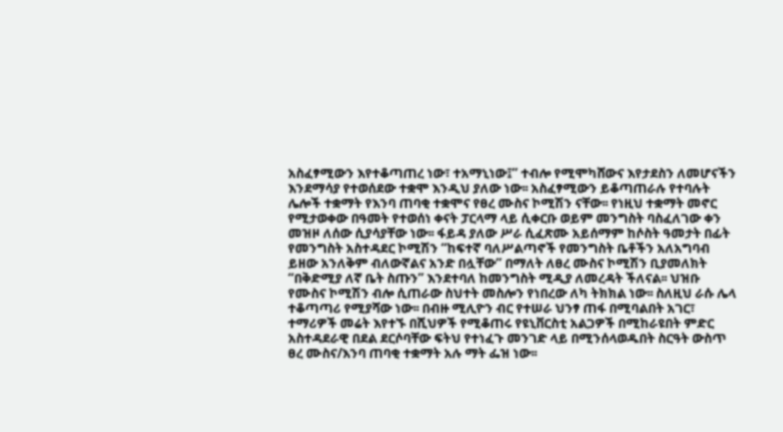አስፈፃሚውን እየተቆጣጠረ ነው፣ ተአማኒነው፤” ተብሎ የሚሞካሸውና እየታደስን ለመሆናችን እንደማሳያ የተወሰደው ተቋሞ እንዲህ ያለው ነው፡፡ አስፈፃሚውን ይቆጣጠራሉ የተባሉት ሌሎች ተቋማት የእንባ ጠባቂ ተቋሞና የፀረ ሙስና ኮሚሽን ናቸው፡፡ የነዚህ ተቋማት መኖር የሚታወቀው በዓመት የተወሰነ ቀናት ፓርላማ ላይ ሲቀርቡ ወይም መንግስት ባስፈለገው ቀን መዝዞ ለሰው ሲያሳያቸው ነው፡፡ ፋይዳ ያለው ሥራ ሲፈጽሙ አይሰማም ከሶስት ዓመታት በፊት የመንግስት አስተዳደር ኮሚሽን “ከፍተኛ ባለሥልጣኖች የመንግስት ቤቶችን አለአግባብ ይዘው አንለቅም ብለውኛልና አንድ በሏቸው” በማለት ለፀረ ሙስና ኮሚሽን ቢያመለክት “በቅድሚያ ለኛ ቤት ስጡን” እንደተባለ ከመንግስት ሚዲያ ለመረዳት ችለናል፡፡ ህዝቡ የሙስና ኮሚሽን ብሎ ሲጠራው ስህተት መስሎን የነበረው ለካ ትክክል ነው፡፡ ስለዚህ ራሱ ሌላ ተቆጣጣሪ የሚያሻው ነው፡፡ በብዙ ሚሊዮን ብር የተሠራ ህንፃ ጠፋ በሚባልበት አገር፣ ተማሪዎች መሬት እየተኙ በሺህዎች የሚቆጠሩ የዩኒቨርስቲ አልጋዎች በሚከራዩበት ምድር አስተዳደራዊ በደል ደርሶባቸው ፍትህ የተነፈጉ መንገድ ላይ በሚንሰላወዱበት ስርዓት ውስጥ ፀረ ሙስና/እንባ ጠባቂ ተቋማት አሉ ማት ፌዝ ነው፡፡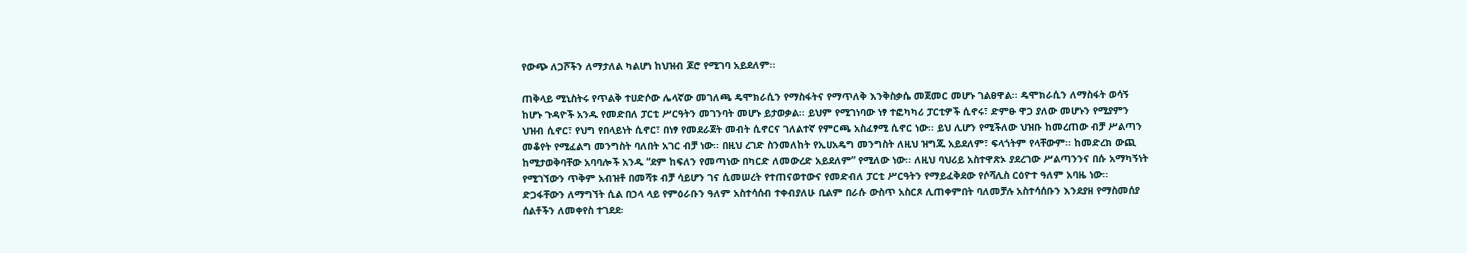የውጭ ለጋሾችን ለማታለል ካልሆነ ከህዝብ ጆሮ የሚገባ አይደለም፡፡

ጠቅላይ ሚኒስትሩ የጥልቅ ተሀድሶው ሌላኛው መገለጫ ዴሞክራሲን የማስፋትና የማጥለቅ እንቅስቃሴ መጀመር መሆኑ ገልፀዋል፡፡ ዴሞክራሲን ለማስፋት ወሳኝ ከሆኑ ጉዳዮች አንዱ የመድበለ ፓርቲ ሥርዓትን መገንባት መሆኑ ይታወቃል፡፡ ይህም የሚገነባው ነፃ ተፎካካሪ ፓርቲዎች ሲኖሩ፣ ድምፁ ዋጋ ያለው መሆኑን የሚያምን ህዝብ ሲኖር፣ የህግ የበላይነት ሲኖር፣ በነፃ የመደራጀት መብት ሲኖርና ገለልተኛ የምርጫ አስፈፃሚ ሲኖር ነው፡፡ ይህ ሊሆን የሚችለው ህዝቡ ከመረጠው ብቻ ሥልጣን መቆየት የሚፈልግ መንግስት ባለበት አገር ብቻ ነው፡፡ በዚህ ረገድ ስንመለከት የኢሀአዴግ መንግስት ለዚህ ዝግጁ አይደለም፣ ፍላጎትም የላቸውም፡፡ ከመድረክ ውጪ ከሚታወቅባቸው አባባሎች አንዱ “ደም ከፍለን የመጣነው በካርድ ለመውረድ አይደለም” የሚለው ነው፡፡ ለዚህ ባህሪይ አስተዋጽኦ ያደረገው ሥልጣንንና በሱ አማካኝነት የሚገኘውን ጥቅም አብዝቶ በመሻቱ ብቻ ሳይሆን ገና ሲመሠረት የተጠናወተውና የመድብለ ፓርቲ ሥርዓትን የማይፈቅደው የሶሻሊስ ርዕዮተ ዓለም አባዜ ነው፡፡ ድጋፋቸውን ለማግኘት ሲል በኃላ ላይ የምዕራቡን ዓለም አስተሳሰብ ተቀብያለሁ ቢልም በራሱ ውስጥ አስርጾ ሊጠቀምበት ባለመቻሉ አስተሳሰቡን እንደያዘ የማስመሰያ ሰልቶችን ለመቀየስ ተገደደ፡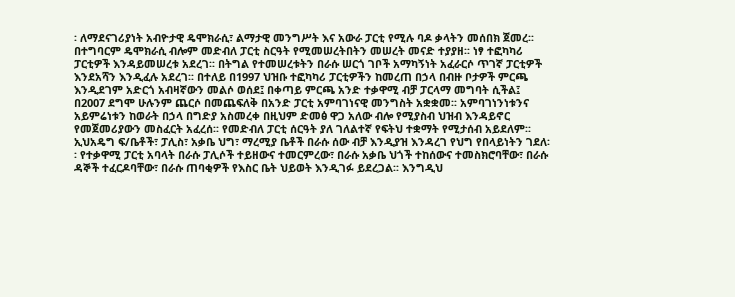፡ ለማደናገሪያነት አብዮታዊ ዴሞክራሲ፣ ልማታዊ መንግሥት እና አውራ ፓርቲ የሚሉ ባዶ ቃላትን መሰበክ ጀመረ፡፡ በተግባርም ዴሞክራሲ ብሎም መድብለ ፓርቲ ስርዓት የሚመሠረትበትን መሠረት መናድ ተያያዘ፡፡ ነፃ ተፎካካሪ ፓርቲዎች እንዳይመሠረቱ አደረገ፡፡ በትግል የተመሠረቱትን በራሱ ሠርጎ ገቦች አማካኝነት አፈራርሶ ጥገኛ ፓርቲዎች እንደአሻን እንዲፈሉ አደረገ፡፡ በተለይ በ1997 ህዝቡ ተፎካካሪ ፓርቲዎችን ከመረጠ በኃላ በብዙ ቦታዎች ምርጫ እንዲደገም አድርጎ አብዛኛውን መልሶ ወሰደ፤ በቀጣይ ምርጫ አንድ ተቃዋሚ ብቻ ፓርላማ መግባት ሲችል፤ በ2007 ደግሞ ሁሉንም ጨርሶ በመጨፍለቅ በአንድ ፓርቲ አምባገነናዊ መንግስት አቋቋመ፡፡ አምባገነንነቱንና አይምሬነቱን ከወራት በኃላ በግድያ አስመረቀ በዚህም ድመፅ ዋጋ አለው ብሎ የሚያስብ ህዝብ እንዳይኖር የመጀመሪያውን መስፈርት አፈረሰ፡፡ የመድብለ ፓርቲ ሰርዓት ያለ ገለልተኛ የፍትህ ተቋማት የሚታሰብ አይደለም፡፡ ኢህአዴግ ፍ/ቤቶች፣ ፓሊስ፣ አቃቤ ህግ፣ ማረሚያ ቤቶች በራሱ ሰው ብቻ እንዲያዝ እንዳረገ የህግ የበላይነትን ገደለ፡፡ የተቃዋሚ ፓርቲ አባላት በራሱ ፓሊሶች ተይዘውና ተመርምረው፣ በራሱ አቃቤ ህጎች ተከሰውና ተመስክሮባቸው፣ በራሱ ዳኞች ተፈርዶባቸው፣ በራሱ ጠባቂዎች የእስር ቤት ህይወት እንዲገፉ ይደረጋል፡፡ እንግዲህ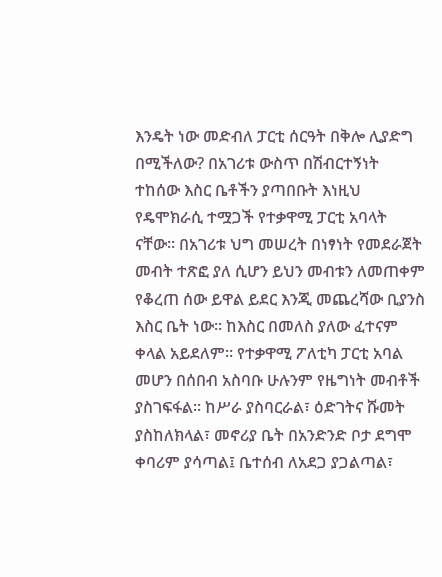እንዴት ነው መድብለ ፓርቲ ሰርዓት በቅሎ ሊያድግ በሚችለው? በአገሪቱ ውስጥ በሽብርተኝነት ተከሰው እስር ቤቶችን ያጣበቡት እነዚህ የዴሞክራሲ ተሟጋች የተቃዋሚ ፓርቲ አባላት ናቸው፡፡ በአገሪቱ ህግ መሠረት በነፃነት የመደራጀት መብት ተጽፎ ያለ ሲሆን ይህን መብቱን ለመጠቀም የቆረጠ ሰው ይዋል ይደር እንጂ መጨረሻው ቢያንስ እስር ቤት ነው፡፡ ከእስር በመለስ ያለው ፈተናም ቀላል አይደለም፡፡ የተቃዋሚ ፖለቲካ ፓርቲ አባል መሆን በሰበብ አስባቡ ሁሉንም የዜግነት መብቶች ያስገፍፋል፡፡ ከሥራ ያስባርራል፣ ዕድገትና ሹመት ያስከለክላል፣ መኖሪያ ቤት በአንድንድ ቦታ ደግሞ ቀባሪም ያሳጣል፤ ቤተሰብ ለአደጋ ያጋልጣል፣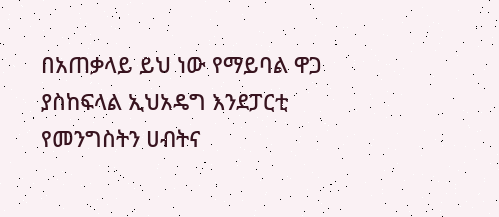በአጠቃላይ ይህ ነው የማይባል ዋጋ ያስከፍላል ኢህአዴግ እንደፓርቲ የመንግስትን ሀብትና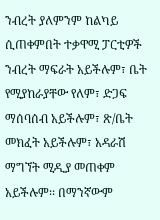ንብረት ያለምንም ከልካይ ሲጠቀምበት ተቃዋሚ ፓርቲዎች ንብረት ማፍራት አይችሉም፣ ቤት የሚያከራያቸው የለም፣ ድጋፍ ማሰባሰብ አይችሉም፣ ጽ/ቤት መክፈት አይችሉም፣ አዳራሽ ማግኘት ሚዲያ መጠቀም አይችሉም፡፡ በማንኛውም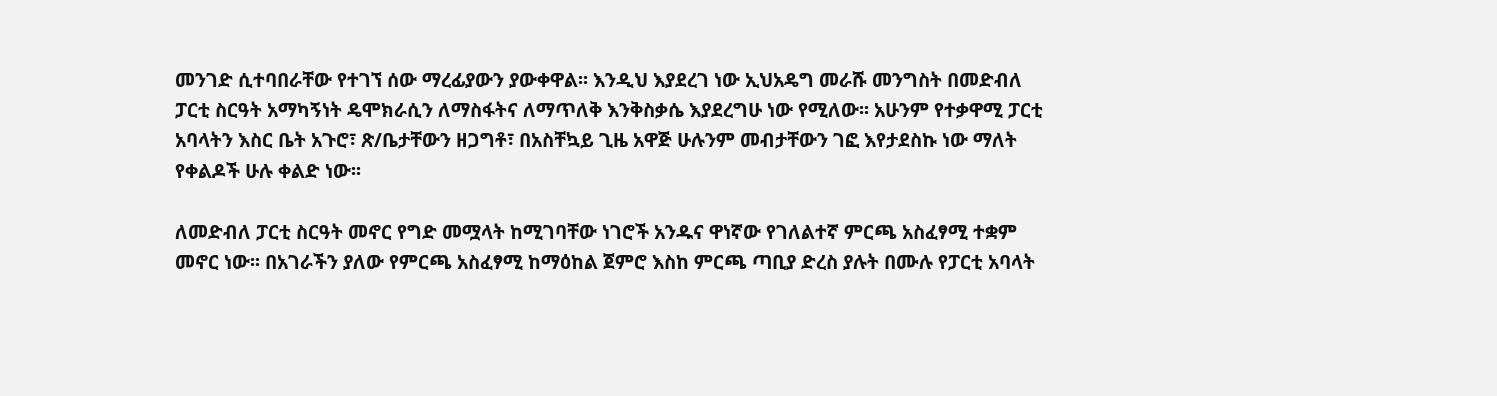መንገድ ሲተባበራቸው የተገኘ ሰው ማረፊያውን ያውቀዋል፡፡ እንዲህ እያደረገ ነው ኢህአዴግ መራሹ መንግስት በመድብለ ፓርቲ ስርዓት አማካኝነት ዴሞክራሲን ለማስፋትና ለማጥለቅ እንቅስቃሴ እያደረግሁ ነው የሚለው፡፡ አሁንም የተቃዋሚ ፓርቲ አባላትን እስር ቤት አጉሮ፣ ጽ/ቤታቸውን ዘጋግቶ፣ በአስቸኳይ ጊዜ አዋጅ ሁሉንም መብታቸውን ገፎ እየታደስኩ ነው ማለት የቀልዶች ሁሉ ቀልድ ነው፡፡

ለመድብለ ፓርቲ ስርዓት መኖር የግድ መሟላት ከሚገባቸው ነገሮች አንዱና ዋነኛው የገለልተኛ ምርጫ አስፈፃሚ ተቋም መኖር ነው፡፡ በአገራችን ያለው የምርጫ አስፈፃሚ ከማዕከል ጀምሮ እስከ ምርጫ ጣቢያ ድረስ ያሉት በሙሉ የፓርቲ አባላት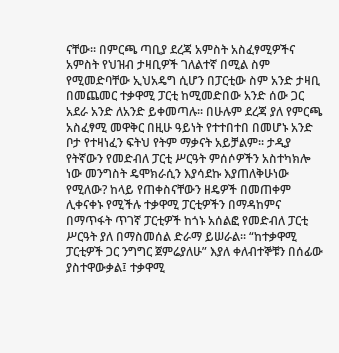ናቸው፡፡ በምርጫ ጣቢያ ደረጃ አምስት አስፈፃሚዎችና አምስት የህዝብ ታዛቢዎች ገለልተኛ በሚል ስም የሚመድባቸው ኢህአዴግ ሲሆን በፓርቲው ስም አንድ ታዛቢ በመጨመር ተቃዋሚ ፓርቲ ከሚመድበው አንድ ሰው ጋር አደራ አንድ ለአንድ ይቀመጣሉ፡፡ በሁሉም ደረጃ ያለ የምርጫ አስፈፃሚ መዋቅር በዚሁ ዓይነት የተተበተበ በመሆኑ አንድ ቦታ የተዛነፈን ፍትህ የትም ማቃናት አይቻልም፡፡ ታዲያ የትኛውን የመድብለ ፓርቲ ሥርዓት ምሰሶዎችን አስተካክሎ ነው መንግስት ዴሞክራሲን እያሳደኩ እያጠለቅሁነው የሚለው? ከላይ የጠቀስናቸውን ዘዴዎች በመጠቀም ሊቀናቀኑ የሚችሉ ተቃዋሚ ፓርቲዎችን በማዳከምና በማጥፋት ጥገኛ ፓርቲዎች ከጎኑ አሰልፎ የመድብለ ፓርቲ ሥርዓት ያለ በማስመሰል ድራማ ይሠራል፡፡ “ከተቃዋሚ ፓርቲዎች ጋር ንግግር ጀምሬያለሁ” እያለ ቀለብተኞቹን በሰፊው ያስተዋውቃል፤ ተቃዋሚ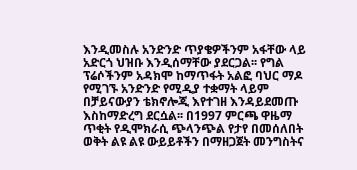እንዲመስሉ አንድንድ ጥያቄዎችንም አፋቸው ላይ አድርጎ ህዝቡ እንዲሰማቸው ያደርጋል፡፡ የግል ፕሬሶችንም አዳክሞ ከማጥፋት አልፎ ባህር ማዶ የሚገኙ አንድንድ የሚዲያ ተቋማት ላይም በቻይናውያን ቴክኖሎጂ እየተገዘ እንዳይደመጡ እስከማድረግ ደርሷል፡፡ በ1997 ምርጫ ዋዜማ ጥቂት የዲሞክራሲ ጭላንጭል የታየ በመሰለበት ወቅት ልዩ ልዩ ውይይቶችን በማዘጋጀት መንግስትና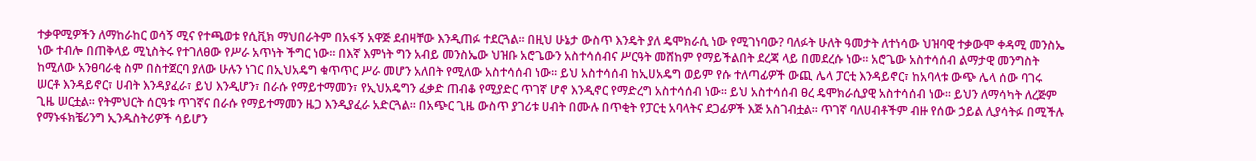ተቃዋሚዎችን ለማከራከር ወሳኝ ሚና የተጫወቱ የሲቪክ ማህበራትም በአፋኝ አዋጅ ደብዛቸው እንዲጠፉ ተደርጓል፡፡ በዚህ ሁኔታ ውስጥ እንዴት ያለ ዴሞክራሲ ነው የሚገነባው? ባለፉት ሁለት ዓመታት ለተነሳው ህዝባዊ ተቃውሞ ቀዳሚ መንስኤ ነው ተብሎ በጠቅላይ ሚኒስትሩ የተገለፀው የሥራ አጥነት ችግር ነው፡፡ በእኛ እምነት ግን አብይ መንስኤው ህዝቡ አሮጌውን አስተሳሰብና ሥርዓት መሸከም የማይችልበት ደረጃ ላይ በመደረሱ ነው፡፡ አሮጌው አስተሳሰብ ልማታዊ መንግስት ከሚለው አንፀባራቂ ስም በስተጀርባ ያለው ሁሉን ነገር በኢህአዴግ ቁጥጥር ሥራ መሆን አለበት የሚለው አስተሳሰብ ነው፡፡ ይህ አስተሳሰብ ከኢሀአዴግ ወይም የሱ ተለጣፊዎች ውጪ ሌላ ፓርቲ እንዳይኖር፣ ከአባላቱ ውጭ ሌላ ሰው ባገሩ ሠርቶ እንዳይኖር፣ ሀብት እንዳያፈራ፣ ይህ እንዲሆን፣ በራሱ የማይተማመን፣ የኢህአዴግን ፈቃድ ጠብቆ የሚያድር ጥገኛ ሆኖ እንዲኖር የማድረግ አስተሳሰብ ነው፡፡ ይህ አስተሳሰብ ፀረ ዴሞክራሲያዊ አስተሳሰብ ነው፡፡ ይህን ለማሳካት ለረጅም ጊዜ ሠርቷል፡፡ የትምህርት ሰርዓቱ ጥገኛና በራሱ የማይተማመን ዜጋ እንዲያፈራ አድርጓል፡፡ በአጭር ጊዜ ውስጥ ያገሪቱ ሀብት በሙሉ በጥቂት የፓርቲ አባላትና ደጋፊዎች እጅ አስገብቷል፡፡ ጥገኛ ባለሀብቶችም ብዙ የሰው ኃይል ሊያሳትፉ በሚችሉ የማኑፋክቼሪንግ ኢንዱስትሪዎች ሳይሆን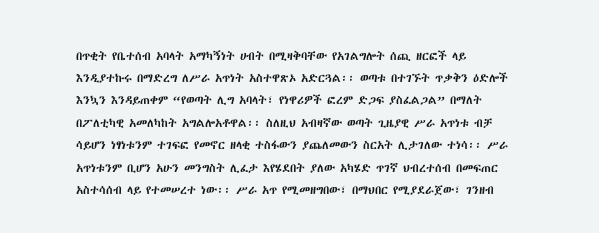በጥቂት የቤተሰብ አባላት አማካኝነት ሀብት በሚዛቅባቸው የአገልግሎት ሰጪ ዘርፎች ላይ እንዲያተኩሩ በማድረግ ለሥራ አጥነት አስተዋጽኦ አድርጓል፡፡ ወጣቱ በተገኙት ጥቃቅን ዕድሎች እንኳን እንዳይጠቀም “የወጣት ሊግ አባላት፣ የነዋሪዎች ፎረም ድጋፍ ያስፈልጋል” በማለት በፖለቲካዊ አመለካከት አግልሎአቶዋል፡፡ ስለዚህ አብዛኛው ወጣት ጊዜያዊ ሥራ አጥነቱ ብቻ ሳይሆን ነፃነቱንም ተገፍፎ የመኖር ዘላቂ ተስፋውን ያጨለመውን ስርአት ሊታገለው ተነሳ፡፡ ሥራ አጥነቱንም ቢሆን አሁን መንግስት ሊፈታ እየሄደበት ያለው አካሄድ ጥገኛ ህብረተሰብ በመፍጠር አስተሳሰብ ላይ የተመሠረተ ነው፡፡ ሥራ አጥ የሚመዘግበው፣ በማህበር የሚያደራጀው፣ ገንዘብ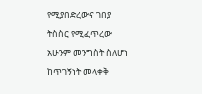የሚያበድረውና ገበያ ትስስር የሚፈጥረው አሁንም መንግስት ስለሆነ ከጥገኝነት መላቀቅ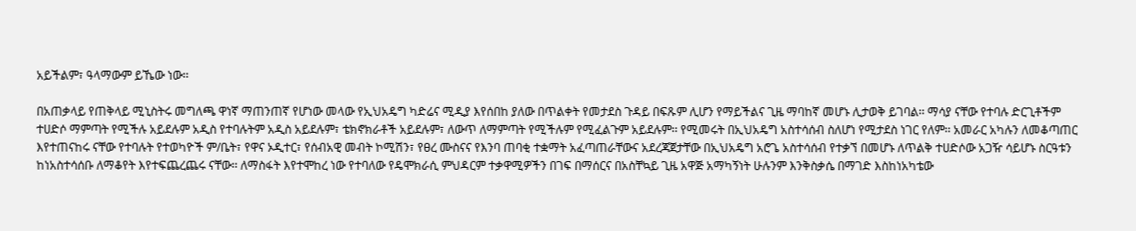አይችልም፣ ዓላማውም ይኼው ነው፡፡

በአጠቃላይ የጠቅላይ ሚኒስትሩ መግለጫ ዋነኛ ማጠንጠኛ የሆነው መላው የኢህአዴግ ካድሬና ሚዲያ እየሰበከ ያለው በጥልቀት የመታደስ ጉዳይ በፍጹም ሊሆን የማይችልና ጊዜ ማባከኛ መሆኑ ሊታወቅ ይገባል፡፡ ማሳያ ናቸው የተባሉ ድርጊቶችም ተሀድሶ ማምጣት የሚችሉ አይደሉም አዲስ የተባሉትም አዲስ አይደሉም፣ ቴክኖክራቶች አይደሉም፣ ለውጥ ለማምጣት የሚችሉም የሚፈልጉም አይደሉም፡፡ የሚመሩት በኢህአዴግ አስተሳሰብ ስለሆነ የሚታደስ ነገር የለም፡፡ አመራር አካሉን ለመቆጣጠር እየተጠናከሩ ናቸው የተባሉት የተወካዮች ም/ቤት፣ የዋና ኦዲተር፣ የሰብአዊ መብት ኮሚሽን፣ የፀረ ሙስናና የእንባ ጠባቂ ተቋማት አፈጣጠራቸውና አደረጃጀታቸው በኢህአዴግ አሮጌ አስተሳሰብ የተቃኘ በመሆኑ ለጥልቅ ተሀድሶው አጋዥ ሳይሆኑ ስርዓቱን ከነአስተሳሰቡ ለማቆየት እየተፍጨረጨሩ ናቸው፡፡ ለማስፋት እየተሞከረ ነው የተባለው የዴሞክራሲ ምህዳርም ተቃዋሚዎችን በገፍ በማሰርና በአስቸኳይ ጊዜ አዋጅ አማካኝነት ሁሉንም እንቅስቃሴ በማገድ እስከነአካቴው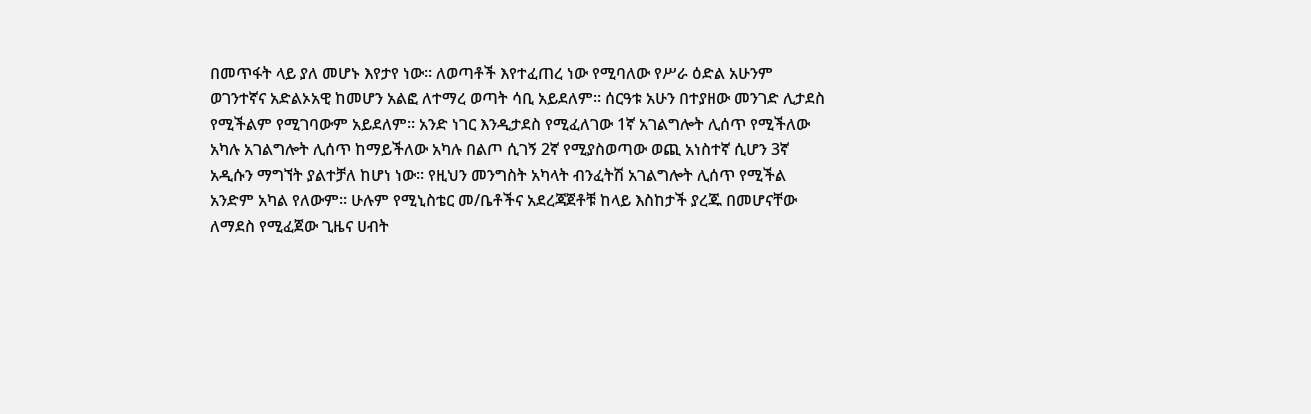በመጥፋት ላይ ያለ መሆኑ እየታየ ነው፡፡ ለወጣቶች እየተፈጠረ ነው የሚባለው የሥራ ዕድል አሁንም ወገንተኛና አድልኦአዊ ከመሆን አልፎ ለተማረ ወጣት ሳቢ አይደለም፡፡ ሰርዓቱ አሁን በተያዘው መንገድ ሊታደስ የሚችልም የሚገባውም አይደለም፡፡ አንድ ነገር እንዲታደስ የሚፈለገው 1ኛ አገልግሎት ሊሰጥ የሚችለው አካሉ አገልግሎት ሊሰጥ ከማይችለው አካሉ በልጦ ሲገኝ 2ኛ የሚያስወጣው ወጪ አነስተኛ ሲሆን 3ኛ አዲሱን ማግኘት ያልተቻለ ከሆነ ነው፡፡ የዚህን መንግስት አካላት ብንፈትሽ አገልግሎት ሊሰጥ የሚችል አንድም አካል የለውም፡፡ ሁሉም የሚኒስቴር መ/ቤቶችና አደረጃጀቶቹ ከላይ እስከታች ያረጁ በመሆናቸው ለማደስ የሚፈጀው ጊዜና ሀብት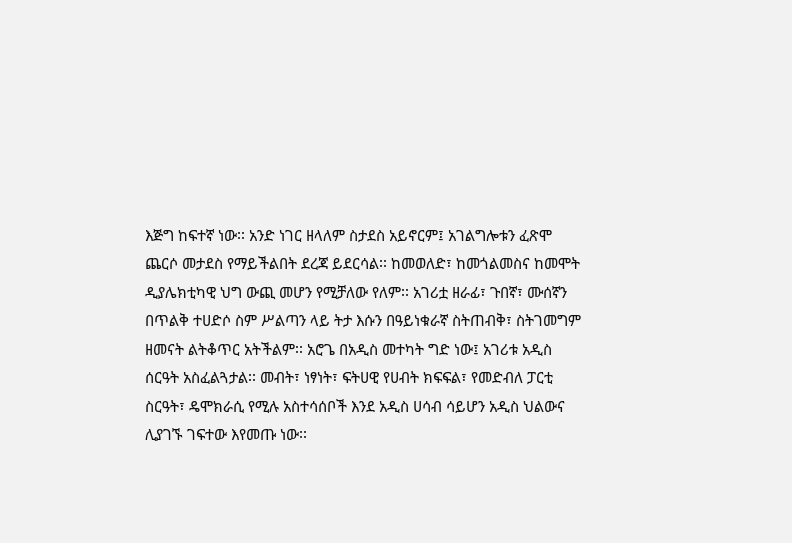እጅግ ከፍተኛ ነው፡፡ አንድ ነገር ዘላለም ስታደስ አይኖርም፤ አገልግሎቱን ፈጽሞ ጨርሶ መታደስ የማይችልበት ደረጃ ይደርሳል፡፡ ከመወለድ፣ ከመጎልመስና ከመሞት ዲያሌክቲካዊ ህግ ውጪ መሆን የሚቻለው የለም፡፡ አገሪቷ ዘራፊ፣ ጉበኛ፣ ሙሰኛን በጥልቅ ተሀድሶ ስም ሥልጣን ላይ ትታ እሱን በዓይነቁራኛ ስትጠብቅ፣ ስትገመግም ዘመናት ልትቆጥር አትችልም፡፡ አሮጌ በአዲስ መተካት ግድ ነው፤ አገሪቱ አዲስ ሰርዓት አስፈልጓታል፡፡ መብት፣ ነፃነት፣ ፍትሀዊ የሀብት ክፍፍል፣ የመድብለ ፓርቲ ስርዓት፣ ዴሞክራሲ የሚሉ አስተሳሰቦች እንደ አዲስ ሀሳብ ሳይሆን አዲስ ህልውና ሊያገኙ ገፍተው እየመጡ ነው፡፡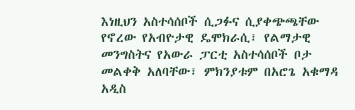እነዚህን አስተሳሰቦች ሲጋፉና ሲያቀጭጫቸው የኖረው የአብዮታዊ ዴሞክራሲ፣ የልማታዊ መንግስትና የአውራ ፓርቲ አስተሳሰቦች ቦታ መልቀቅ አለባቸው፣ ምክንያቱም በአሮጌ አቁማዳ አዲስ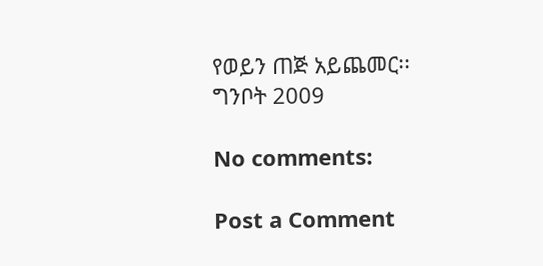የወይን ጠጅ አይጨመር፡፡
ግንቦት 2009

No comments:

Post a Comment